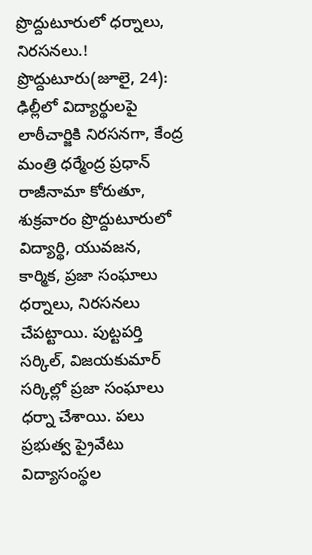ప్రొద్దుటూరులో ధర్నాలు, నిరసనలు.!
ప్రొద్దుటూరు(జూలై, 24): ఢిల్లీలో విద్యార్థులపై లాఠీచార్జికి నిరసనగా, కేంద్ర మంత్రి ధర్మేంద్ర ప్రధాన్ రాజీనామా కోరుతూ, శుక్రవారం ప్రొద్దుటూరులో విద్యార్థి, యువజన, కార్మిక, ప్రజా సంఘాలు ధర్నాలు, నిరసనలు చేపట్టాయి. పుట్టపర్తి సర్కిల్, విజయకుమార్ సర్కిల్లో ప్రజా సంఘాలు ధర్నా చేశాయి. పలు ప్రభుత్వ ప్రైవేటు విద్యాసంస్థల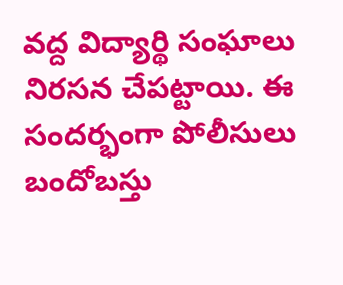వద్ద విద్యార్థి సంఘాలు నిరసన చేపట్టాయి. ఈ సందర్భంగా పోలీసులు బందోబస్తు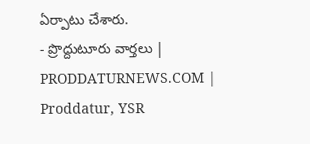ఏర్పాటు చేశారు.
- ప్రొద్దుటూరు వార్తలు | PRODDATURNEWS.COM | Proddatur, YSR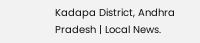Kadapa District, Andhra Pradesh | Local News.